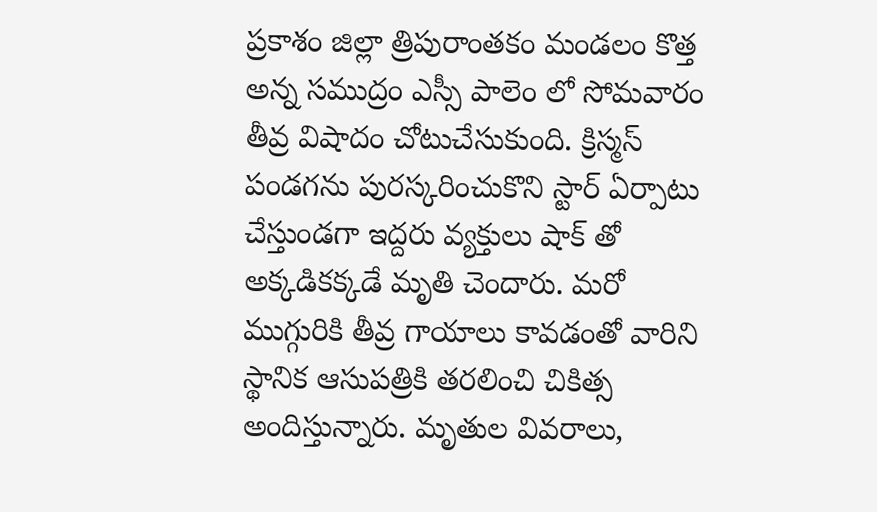ప్రకాశం జిల్లా త్రిపురాంతకం మండలం కొత్త అన్న సముద్రం ఎస్సీ పాలెం లో సోమవారం తీవ్ర విషాదం చోటుచేసుకుంది. క్రిస్మస్ పండగను పురస్కరించుకొని స్టార్ ఏర్పాటు చేస్తుండగా ఇద్దరు వ్యక్తులు షాక్ తో అక్కడికక్కడే మృతి చెందారు. మరో ముగ్గురికి తీవ్ర గాయాలు కావడంతో వారిని స్థానిక ఆసుపత్రికి తరలించి చికిత్స అందిస్తున్నారు. మృతుల వివరాలు,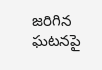జరిగిన ఘటనపై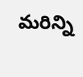మరిన్ని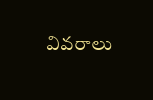వివరాలు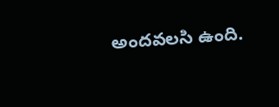అందవలసి ఉంది.